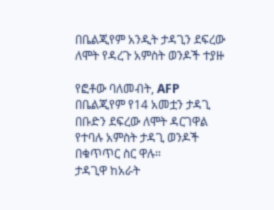በቤልጂየም አንዲት ታዳጊን ደፍረው ለሞት የዳረጉ አምስት ወንዶች ተያዙ

የፎቶው ባለመብት, AFP
በቤልጂየም የ14 አመቷን ታዳጊ በቡድን ደፍረው ለሞት ዳርገዋል የተባሉ አምስት ታዳጊ ወንዶች በቁጥጥር ስር ዋሉ።
ታዳጊዋ ከአራት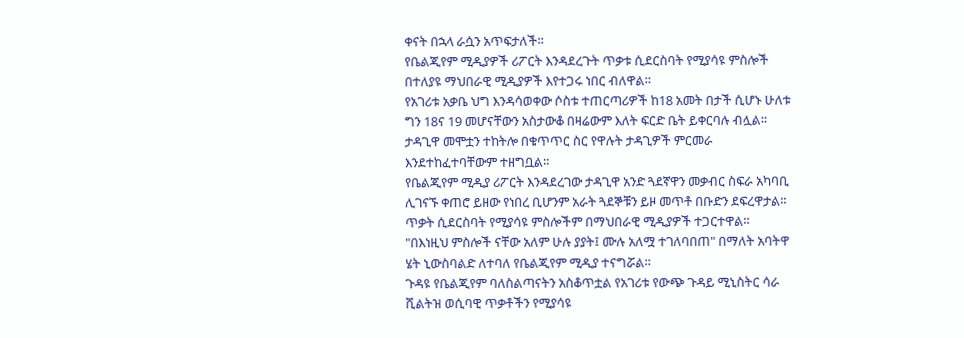ቀናት በኋላ ራሷን አጥፍታለች።
የቤልጂየም ሚዲያዎች ሪፖርት እንዳደረጉት ጥቃቱ ሲደርስባት የሚያሳዩ ምስሎች በተለያዩ ማህበራዊ ሚዲያዎች እየተጋሩ ነበር ብለዋል።
የአገሪቱ አቃቤ ህግ እንዳሳወቀው ሶስቱ ተጠርጣሪዎች ከ18 አመት በታች ሲሆኑ ሁለቱ ግን 18ና 19 መሆናቸውን አስታውቆ በዛሬውም እለት ፍርድ ቤት ይቀርባሉ ብሏል።
ታዳጊዋ መሞቷን ተከትሎ በቁጥጥር ስር የዋሉት ታዳጊዎች ምርመራ እንደተከፈተባቸውም ተዘግቧል።
የቤልጂየም ሚዲያ ሪፖርት እንዳደረገው ታዳጊዋ አንድ ጓደኛዋን መቃብር ስፍራ አካባቢ ሊገናኙ ቀጠሮ ይዘው የነበረ ቢሆንም አራት ጓደኞቹን ይዞ መጥቶ በቡድን ደፍረዋታል።
ጥቃት ሲደርስባት የሚያሳዩ ምስሎችም በማህበራዊ ሚዲያዎች ተጋርተዋል።
"በእነዚህ ምስሎች ናቸው አለም ሁሉ ያያት፤ ሙሉ አለሟ ተገለባበጠ" በማለት አባትዋ ሄት ኒውስባልድ ለተባለ የቤልጂየም ሚዲያ ተናግሯል።
ጉዳዩ የቤልጂየም ባለስልጣናትን አስቆጥቷል የአገሪቱ የውጭ ጉዳይ ሚኒስትር ሳራ ሺልትዝ ወሲባዊ ጥቃቶችን የሚያሳዩ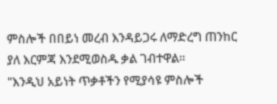ምስሎች በበይነ መረብ እንዳይጋሩ ለማድረግ ጠንከር ያለ እርምጃ እንደሚወስዱ ቃል ገብተዋል።
"እንዲህ አይነት ጥቃቶችን የሚያሳዩ ምስሎች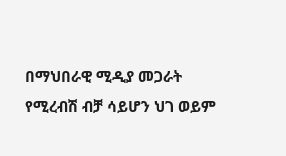በማህበራዊ ሚዲያ መጋራት የሚረብሽ ብቻ ሳይሆን ህገ ወይም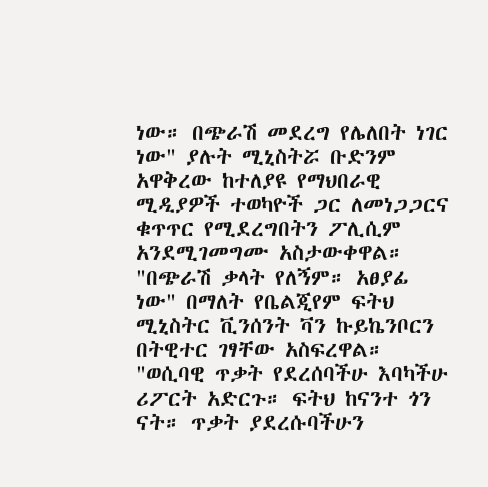ነው። በጭራሽ መደረግ የሌለበት ነገር ነው" ያሉት ሚኒስትሯ ቡድንም አዋቅረው ከተለያዩ የማህበራዊ ሚዲያዎች ተወካዮች ጋር ለመነጋጋርና ቁጥጥር የሚደረግበትን ፖሊሲም አንደሚገመግሙ አስታውቀዋል።
"በጭራሽ ቃላት የለኝም። አፀያፊ ነው" በማለት የቤልጂየም ፍትህ ሚኒስትር ቪንሰንት ቫን ኩይኬንቦርን በትዊተር ገፃቸው አስፍረዋል።
"ወሲባዊ ጥቃት የደረሰባችሁ እባካችሁ ሪፖርት አድርጉ። ፍትህ ከናንተ ጎን ናት። ጥቃት ያደረሱባችሁን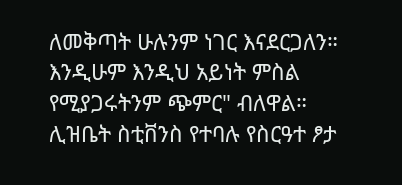ለመቅጣት ሁሉንም ነገር እናደርጋለን። እንዲሁም እንዲህ አይነት ምስል የሚያጋሩትንም ጭምር" ብለዋል።
ሊዝቤት ስቲቨንስ የተባሉ የስርዓተ ፆታ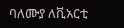ባለሙያ ለቪአርቲ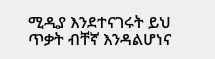ሚዲያ እንደተናገሩት ይህ ጥቃት ብቸኛ እንዳልሆነና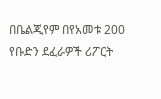በቤልጂየም በየአመቱ 200 የቡድን ደፈራዎች ሪፖርት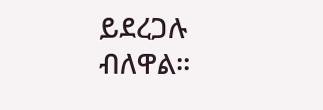ይደረጋሉ ብለዋል።